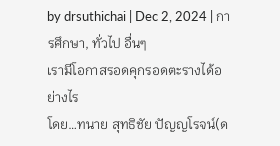by drsuthichai | Dec 2, 2024 | การศึกษา, ทั่วไป อื่นๆ
เรามีโอกาสรอดคุกรอดตะรางได้อย่างไร
โดย…ทนาย สุทธิชัย ปัญญโรจน์(ด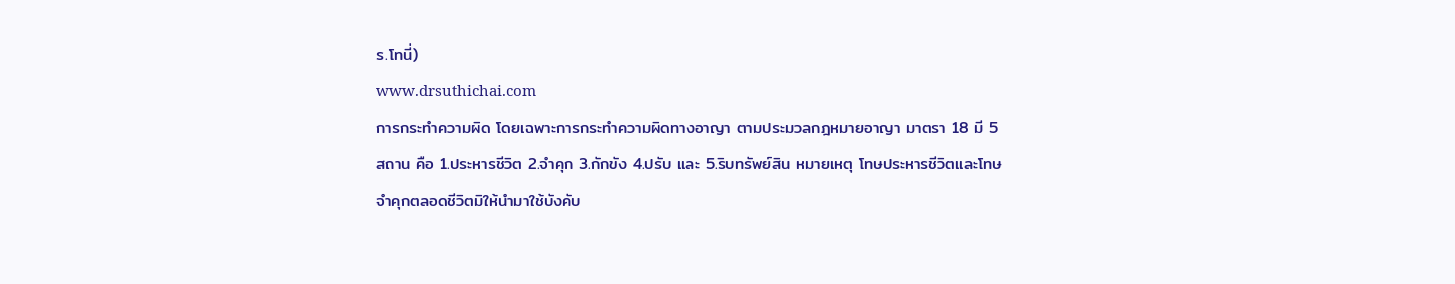ร.โทนี่)
www.drsuthichai.com
การกระทำความผิด โดยเฉพาะการกระทำความผิดทางอาญา ตามประมวลกฎหมายอาญา มาตรา 18 มี 5 สถาน คือ 1.ประหารชีวิต 2.จำคุก 3.กักขัง 4.ปรับ และ 5.ริบทรัพย์สิน หมายเหตุ โทษประหารชีวิตและโทษจำคุกตลอดชีวิตมิให้นำมาใช้บังคับ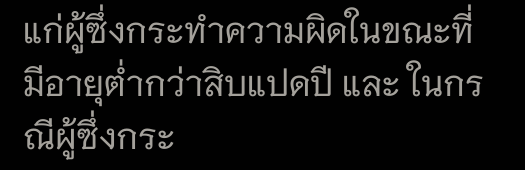แก่ผู้ซึ่งกระทำความผิดในขณะที่มีอายุต่ำกว่าสิบแปดปี และ ในกรณีผู้ซึ่งกระ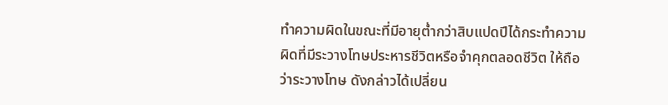ทำความผิดในขณะที่มีอายุต่ำกว่าสิบแปดปีได้กระทำความผิดที่มีระวางโทษประหารชีวิตหรือจำคุกตลอดชีวิต ให้ถือว่าระวางโทษ ดังกล่าวได้เปลี่ยน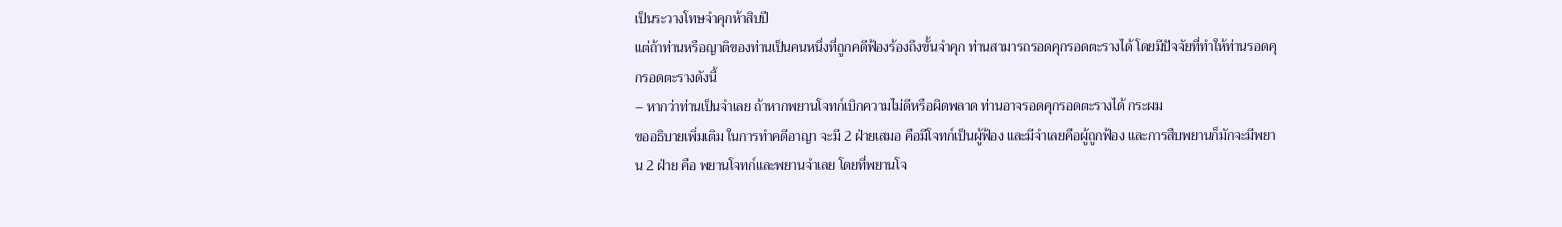เป็นระวางโทษจำคุกห้าสิบปี
แต่ถ้าท่านหรือญาติของท่านเป็นคนหนึ่งที่ถูกคดีฟ้องร้องถึงขั้นจำคุก ท่านสามารถรอดคุกรอดตะรางได้ โดยมีปัจจัยที่ทำให้ท่านรอดคุกรอดตะรางดังนี้
– หากว่าท่านเป็นจำเลย ถ้าหากพยานโจทก์เบิกความไม่ดีหรือผิดพลาด ท่านอาจรอดคุกรอดตะรางได้ กระผม
ขออธิบายเพิ่มเติม ในการทำคดีอาญา จะมี 2 ฝ่ายเสมอ คือมีโจทก์เป็นผู้ฟ้อง และมีจำเลยคือผู้ถูกฟ้อง และการสืบพยานก็มักจะมีพยาน 2 ฝ่าย คือ พยานโจทก์และพยานจำเลย โดยที่พยานโจ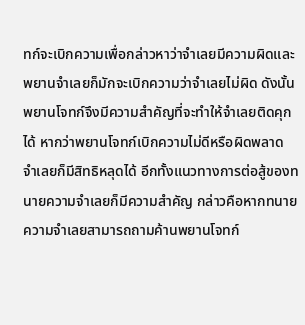ทก์จะเบิกความเพื่อกล่าวหาว่าจำเลยมีความผิดและพยานจำเลยก็มักจะเบิกความว่าจำเลยไม่ผิด ดังนั้น พยานโจทก์จึงมีความสำคัญที่จะทำให้จำเลยติดคุกได้ หากว่าพยานโจทก์เบิกความไม่ดีหรือผิดพลาด จำเลยก็มีสิทธิหลุดได้ อีกทั้งแนวทางการต่อสู้ของทนายความจำเลยก็มีความสำคัญ กล่าวคือหากทนายความจำเลยสามารถถามค้านพยานโจทก์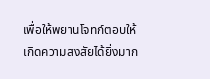เพื่อให้พยานโจทก์ตอบให้เกิดความสงสัยได้ยิ่งมาก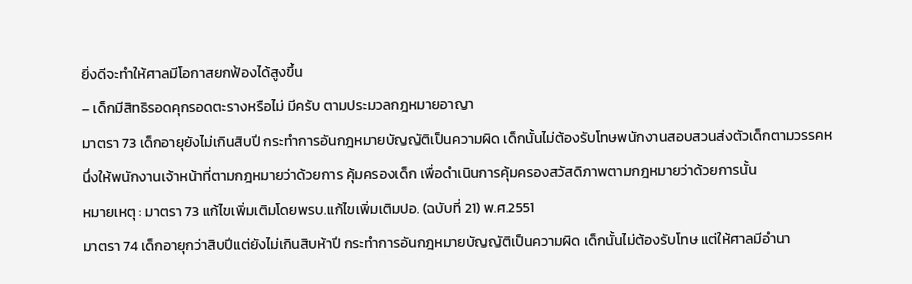ยิ่งดีจะทำให้ศาลมีโอกาสยกฟ้องได้สูงขึ้น
– เด็กมีสิทธิรอดคุกรอดตะรางหรือไม่ มีครับ ตามประมวลกฎหมายอาญา
มาตรา 73 เด็กอายุยังไม่เกินสิบปี กระทำการอันกฎหมายบัญญัติเป็นความผิด เด็กนั้นไม่ต้องรับโทษพนักงานสอบสวนส่งตัวเด็กตามวรรคหนึ่งให้พนักงานเจ้าหน้าที่ตามกฎหมายว่าด้วยการ คุ้มครองเด็ก เพื่อดำเนินการคุ้มครองสวัสดิภาพตามกฎหมายว่าด้วยการนั้น
หมายเหตุ : มาตรา 73 แก้ไขเพิ่มเติมโดยพรบ.แก้ไขเพิ่มเติมปอ. (ฉบับที่ 21) พ.ศ.2551
มาตรา 74 เด็กอายุกว่าสิบปีแต่ยังไม่เกินสิบห้าปี กระทำการอันกฎหมายบัญญัติเป็นความผิด เด็กนั้นไม่ต้องรับโทษ แต่ให้ศาลมีอำนา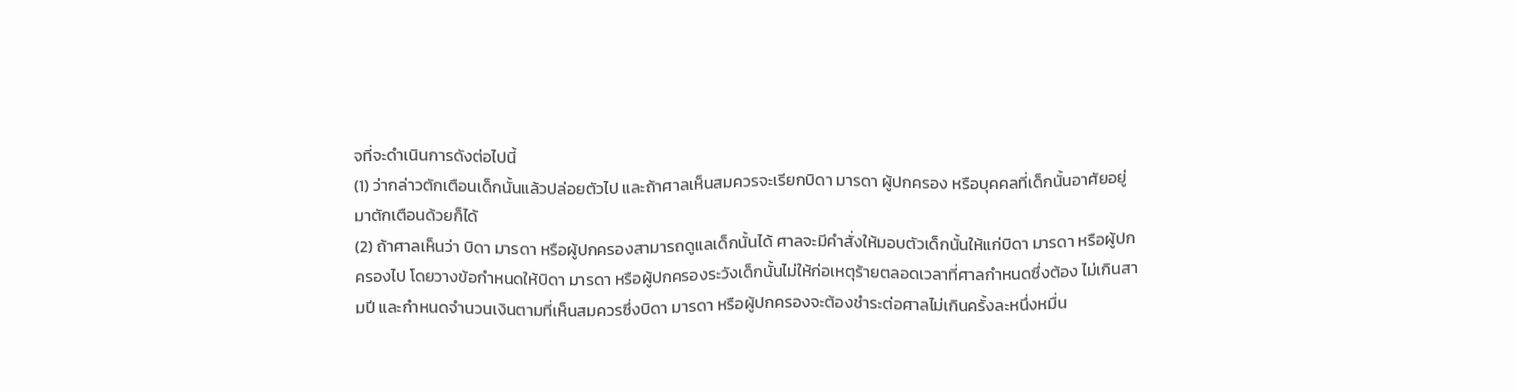จที่จะดำเนินการดังต่อไปนี้
(1) ว่ากล่าวตักเตือนเด็กนั้นแล้วปล่อยตัวไป และถ้าศาลเห็นสมควรจะเรียกบิดา มารดา ผู้ปกครอง หรือบุคคลที่เด็กนั้นอาศัยอยู่มาตักเตือนด้วยก็ได้
(2) ถ้าศาลเห็นว่า บิดา มารดา หรือผู้ปกครองสามารถดูแลเด็กนั้นได้ ศาลจะมีคำสั่งให้มอบตัวเด็กนั้นให้แก่บิดา มารดา หรือผู้ปกครองไป โดยวางข้อกำหนดให้บิดา มารดา หรือผู้ปกครองระวังเด็กนั้นไม่ให้ก่อเหตุร้ายตลอดเวลาที่ศาลกำหนดซึ่งต้อง ไม่เกินสามปี และกำหนดจำนวนเงินตามที่เห็นสมควรซึ่งบิดา มารดา หรือผู้ปกครองจะต้องชำระต่อศาลไม่เกินครั้งละหนึ่งหมื่น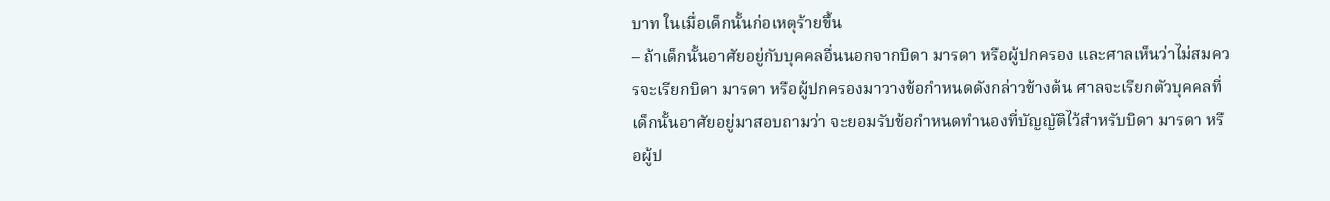บาท ในเมื่อเด็กนั้นก่อเหตุร้ายขึ้น
– ถ้าเด็กนั้นอาศัยอยู่กับบุคคลอื่นนอกจากบิดา มารดา หรือผู้ปกครอง และศาลเห็นว่าไม่สมควรจะเรียกบิดา มารดา หรือผู้ปกครองมาวางข้อกำหนดดังกล่าวข้างต้น ศาลจะเรียกตัวบุคคลที่เด็กนั้นอาศัยอยู่มาสอบถามว่า จะยอมรับข้อกำหนดทำนองที่บัญญัติไว้สำหรับบิดา มารดา หรือผู้ป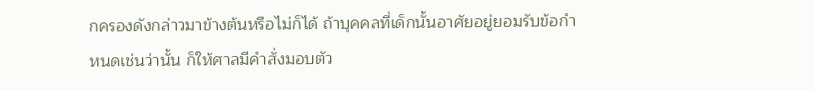กครองดังกล่าวมาข้างต้นหรือไม่ก็ได้ ถ้าบุคคลที่เด็กนั้นอาศัยอยู่ยอมรับข้อกำหนดเช่นว่านั้น ก็ให้ศาลมีคำสั่งมอบตัว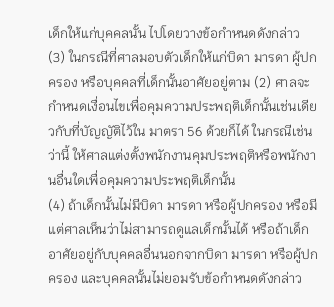เด็กให้แก่บุคคลนั้น ไปโดยวางข้อกำหนดดังกล่าว
(3) ในกรณีที่ศาลมอบตัวเด็กให้แก่บิดา มารดา ผู้ปกครอง หรือบุคคลที่เด็กนั้นอาศัยอยู่ตาม (2) ศาลจะกำหนดเงื่อนไขเพื่อคุมความประพฤติเด็กนั้นเช่นเดียวกับที่บัญญัติไว้ใน มาตรา 56 ด้วยก็ได้ ในกรณีเช่นว่านี้ ให้ศาลแต่งตั้งพนักงานคุมประพฤติหรือพนักงานอื่นใดเพื่อคุมความประพฤติเด็กนั้น
(4) ถ้าเด็กนั้นไม่มีบิดา มารดา หรือผู้ปกครอง หรือมีแต่ศาลเห็นว่าไม่สามารถดูแลเด็กนั้นได้ หรือถ้าเด็กอาศัยอยู่กับบุคคลอื่นนอกจากบิดา มารดา หรือผู้ปกครอง และบุคคลนั้นไม่ยอมรับข้อกำหนดดังกล่าว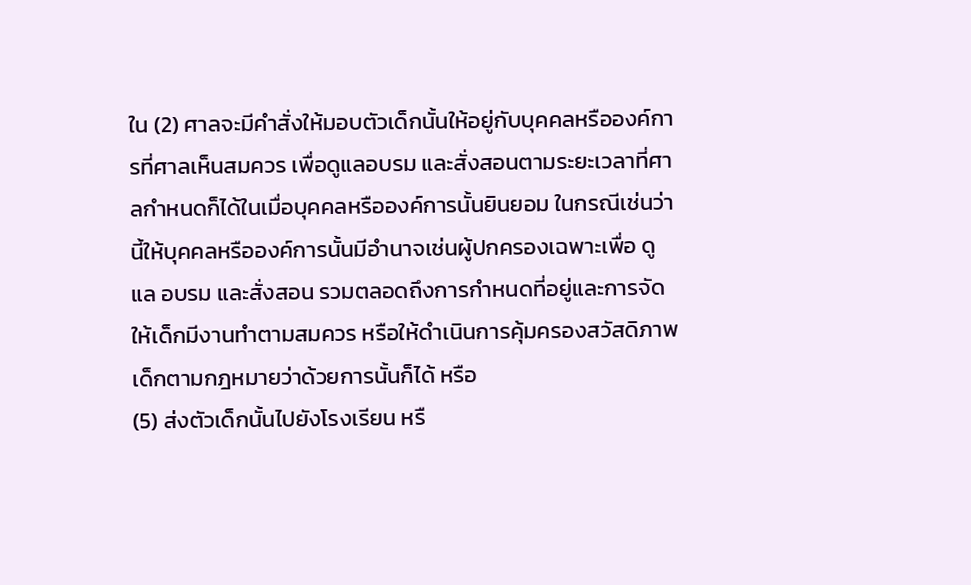ใน (2) ศาลจะมีคำสั่งให้มอบตัวเด็กนั้นให้อยู่กับบุคคลหรือองค์การที่ศาลเห็นสมควร เพื่อดูแลอบรม และสั่งสอนตามระยะเวลาที่ศาลกำหนดก็ได้ในเมื่อบุคคลหรือองค์การนั้นยินยอม ในกรณีเช่นว่านี้ให้บุคคลหรือองค์การนั้นมีอำนาจเช่นผู้ปกครองเฉพาะเพื่อ ดูแล อบรม และสั่งสอน รวมตลอดถึงการกำหนดที่อยู่และการจัดให้เด็กมีงานทำตามสมควร หรือให้ดำเนินการคุ้มครองสวัสดิภาพเด็กตามกฎหมายว่าด้วยการนั้นก็ได้ หรือ
(5) ส่งตัวเด็กนั้นไปยังโรงเรียน หรื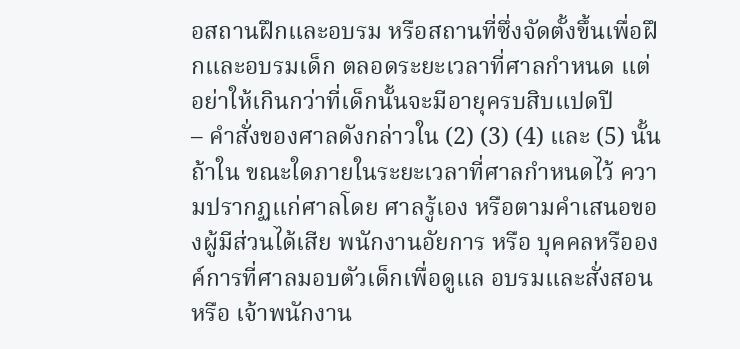อสถานฝึกและอบรม หรือสถานที่ซึ่งจัดตั้งขึ้นเพื่อฝึกและอบรมเด็ก ตลอดระยะเวลาที่ศาลกำหนด แต่อย่าให้เกินกว่าที่เด็กนั้นจะมีอายุครบสิบแปดปี
– คำสั่งของศาลดังกล่าวใน (2) (3) (4) และ (5) นั้น ถ้าใน ขณะใดภายในระยะเวลาที่ศาลกำหนดไว้ ความปรากฏแก่ศาลโดย ศาลรู้เอง หรือตามคำเสนอของผู้มีส่วนได้เสีย พนักงานอัยการ หรือ บุคคลหรือองค์การที่ศาลมอบตัวเด็กเพื่อดูแล อบรมและสั่งสอนหรือ เจ้าพนักงาน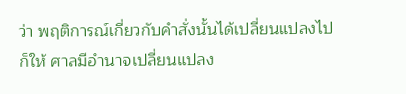ว่า พฤติการณ์เกี่ยวกับคำสั่งนั้นได้เปลี่ยนแปลงไปก็ให้ ศาลมีอำนาจเปลี่ยนแปลง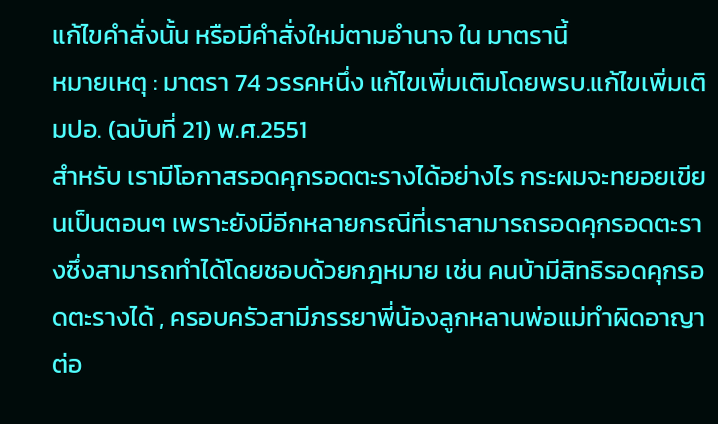แก้ไขคำสั่งนั้น หรือมีคำสั่งใหม่ตามอำนาจ ใน มาตรานี้
หมายเหตุ : มาตรา 74 วรรคหนึ่ง แก้ไขเพิ่มเติมโดยพรบ.แก้ไขเพิ่มเติมปอ. (ฉบับที่ 21) พ.ศ.2551
สำหรับ เรามีโอกาสรอดคุกรอดตะรางได้อย่างไร กระผมจะทยอยเขียนเป็นตอนๆ เพราะยังมีอีกหลายกรณีที่เราสามารถรอดคุกรอดตะรางซึ่งสามารถทำได้โดยชอบด้วยกฎหมาย เช่น คนบ้ามีสิทธิรอดคุกรอดตะรางได้ , ครอบครัวสามีภรรยาพี่น้องลูกหลานพ่อแม่ทำผิดอาญาต่อ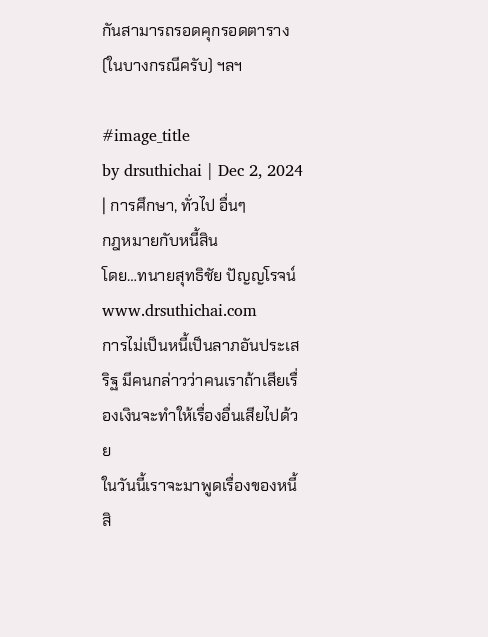กันสามารถรอดคุกรอดตาราง(ในบางกรณีครับ) ฯลฯ

#image_title
by drsuthichai | Dec 2, 2024 | การศึกษา, ทั่วไป อื่นๆ
กฎหมายกับหนี้สิน
โดย…ทนายสุทธิชัย ปัญญโรจน์
www.drsuthichai.com
การไม่เป็นหนี้เป็นลาภอันประเสริฐ มีคนกล่าวว่าคนเราถ้าเสียเรื่องเงินจะทำให้เรื่องอื่นเสียไปด้วย
ในวันนี้เราจะมาพูดเรื่องของหนี้สิ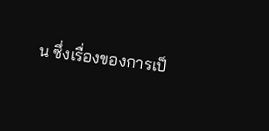น ซึ่งเรื่องของการเป็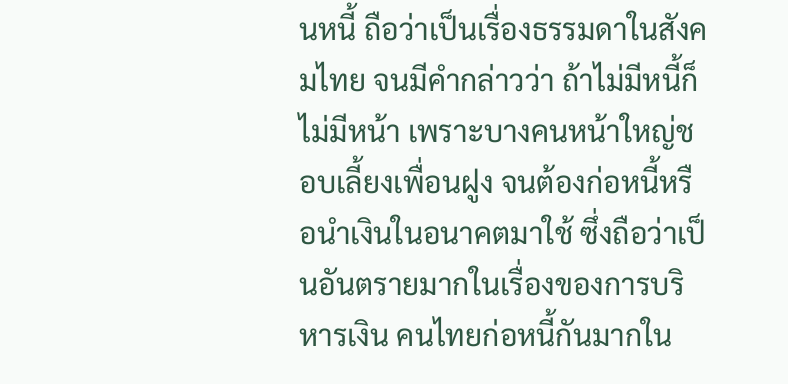นหนี้ ถือว่าเป็นเรื่องธรรมดาในสังคมไทย จนมีคำกล่าวว่า ถ้าไม่มีหนี้ก็ไม่มีหน้า เพราะบางคนหน้าใหญ่ชอบเลี้ยงเพื่อนฝูง จนต้องก่อหนี้หรือนำเงินในอนาคตมาใช้ ซึ่งถือว่าเป็นอันตรายมากในเรื่องของการบริหารเงิน คนไทยก่อหนี้กันมากใน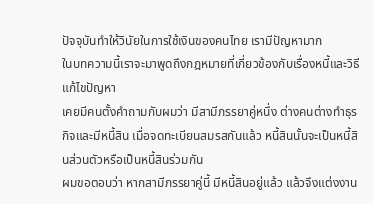ปัจจุบันทำให้วินัยในการใช้เงินของคนไทย เรามีปัญหามาก
ในบทความนี้เราจะมาพูดถึงกฎหมายที่เกี่ยวข้องกับเรื่องหนี้และวิธีแก้ไขปัญหา
เคยมีคนตั้งคำถามกับผมว่า มีสามีภรรยาคู่หนึ่ง ต่างคนต่างทำธุรกิจและมีหนี้สิน เมื่อจดทะเบียนสมรสกันแล้ว หนี้สินนั้นจะเป็นหนี้สินส่วนตัวหรือเป็นหนี้สินร่วมกัน
ผมขอตอบว่า หากสามีภรรยาคู่นี้ มีหนี้สินอยู่แล้ว แล้วจึงแต่งงาน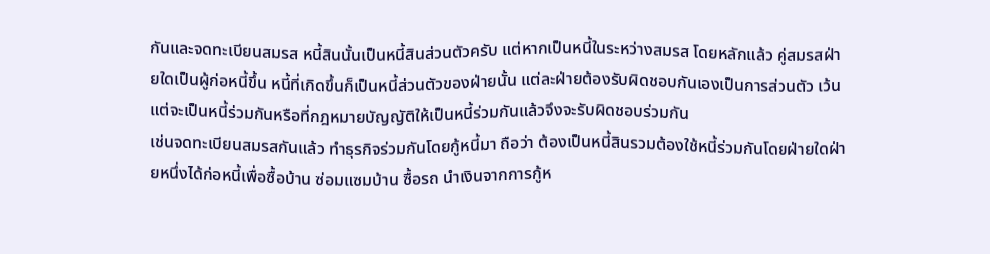กันและจดทะเบียนสมรส หนี้สินนั้นเป็นหนี้สินส่วนตัวครับ แต่หากเป็นหนี้ในระหว่างสมรส โดยหลักแล้ว คู่สมรสฝ่ายใดเป็นผู้ก่อหนี้ขึ้น หนี้ที่เกิดขึ้นก็เป็นหนี้ส่วนตัวของฝ่ายนั้น แต่ละฝ่ายต้องรับผิดชอบกันเองเป็นการส่วนตัว เว้นแต่จะเป็นหนี้ร่วมกันหรือที่กฎหมายบัญญัติให้เป็นหนี้ร่วมกันแล้วจึงจะรับผิดชอบร่วมกัน
เช่นจดทะเบียนสมรสกันแล้ว ทำธุรกิจร่วมกันโดยกู้หนี้มา ถือว่า ต้องเป็นหนี้สินรวมต้องใช้หนี้ร่วมกันโดยฝ่ายใดฝ่ายหนึ่งได้ก่อหนี้เพื่อซื้อบ้าน ซ่อมแซมบ้าน ซื้อรถ นำเงินจากการกู้ห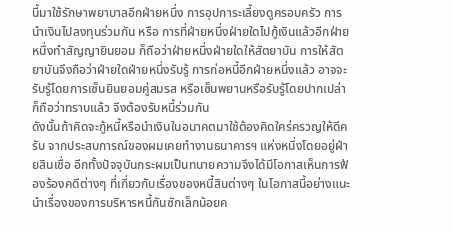นี้มาใช้รักษาพยาบาลอีกฝ่ายหนึ่ง การอุปการะเลี้ยงดูครอบครัว การนำเงินไปลงทุนร่วมกัน หรือ การที่ฝ่ายหนึ่งฝ่ายใดไปกู้เงินแล้วอีกฝ่ายหนึ่งทำสัญญายินยอม ก็ถือว่าฝ่ายหนึ่งฝ่ายใดให้สัตยาบัน การให้สัตยาบันจึงถือว่าฝ่ายใดฝ่ายหนึ่งรับรู้ การก่อหนี้อีกฝ่ายหนึ่งแล้ว อาจจะรับรู้โดยการเซ็นยินยอมคู่สมรส หรือเซ็นพยานหรือรับรู้โดยปากเปล่าก็ถือว่าทราบแล้ว จึงต้องรับหนี้ร่วมกัน
ดังนั้นถ้าคิดจะกู้หนี้หรือนำเงินในอนาคตมาใช้ต้องคิดใคร่ครวญให้ดีครับ จากประสบการณ์ของผมเคยทำงานธนาคารฯ แห่งหนึ่งโดยอยู่ฝ่ายสินเชื่อ อีกทั้งปัจจุบันกระผมเป็นทนายความจึงได้มีโอกาสเห็นการฟ้องร้องคดีต่างๆ ที่เกี่ยวกับเรื่องของหนี้สินต่างๆ ในโอกาสนี้อย่างแนะนำเรื่องของการบริหารหนี้กันซักเล็กน้อยค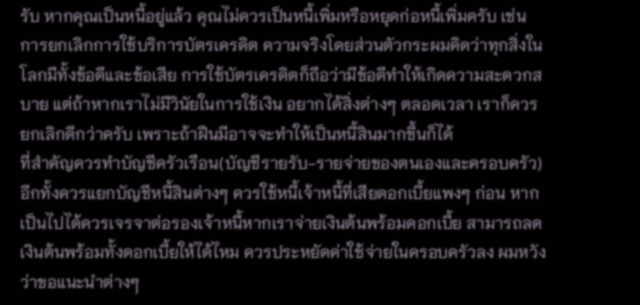รับ หากคุณเป็นหนี้อยู่แล้ว คุณไม่ควรเป็นหนี้เพิ่มหรือหยุดก่อหนี้เพิ่มครับ เช่น
การยกเลิกการใช้บริการบัตรเครดิต ความจริงโดยส่วนตัวกระผมคิดว่าทุกสิ่งในโลกมีทั้งข้อดีและข้อเสีย การใช้บัตรเครดิตก็ถือว่ามีข้อดีทำให้เกิดความสะดวกสบาย แต่ถ้าหากเราไม่มีวินัยในการใช้เงิน อยากได้สิ่งต่างๆ ตลอดเวลา เราก็ควรยกเลิกดีกว่าครับ เพราะถ้าฝืนมีอาจจะทำให้เป็นหนี้สินมากขึ้นก็ได้
ที่สำคัญควรทำบัญชีครัวเรือน(บัญชีรายรับ-รายจ่ายของตนเองและครอบครัว) อีกทั้งควรแยกบัญชีหนี้สินต่างๆ ควรใช้หนี้เจ้าหนี้ที่เสียดอกเบี้ยแพงๆ ก่อน หากเป็นไปได้ควรเจรจาต่อรองเจ้าหนี้หากเราจ่ายเงินต้นพร้อมดอกเบี้ย สามารถลดเงินต้นพร้อมทั้งดอกเบี้ยให้ได้ไหม ควรประหยัดค่าใช้จ่ายในครอบครัวลง ผมหวังว่าขอแนะนำต่างๆ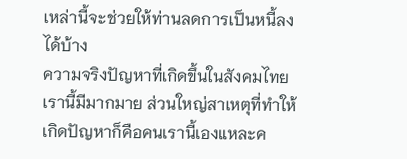เหล่านี้จะช่วยให้ท่านลดการเป็นหนี้ลงได้บ้าง
ความจริงปัญหาที่เกิดขึ้นในสังคมไทยเรานี้มีมากมาย ส่วนใหญ่สาเหตุที่ทำให้เกิดปัญหาก็คือคนเรานี้เองแหละค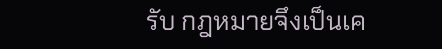รับ กฎหมายจึงเป็นเค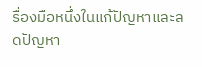รื่องมือหนึ่งในแก้ปัญหาและลดปัญหา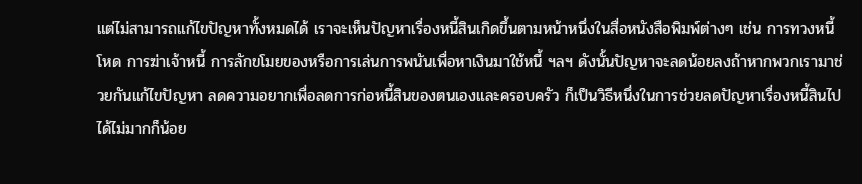แต่ไม่สามารถแก้ไขปัญหาทั้งหมดได้ เราจะเห็นปัญหาเรื่องหนี้สินเกิดขึ้นตามหน้าหนึ่งในสื่อหนังสือพิมพ์ต่างๆ เช่น การทวงหนี้โหด การฆ่าเจ้าหนี้ การลักขโมยของหรือการเล่นการพนันเพื่อหาเงินมาใช้หนี้ ฯลฯ ดังนั้นปัญหาจะลดน้อยลงถ้าหากพวกเรามาช่วยกันแก้ไขปัญหา ลดความอยากเพื่อลดการก่อหนี้สินของตนเองและครอบครัว ก็เป็นวิธีหนึ่งในการช่วยลดปัญหาเรื่องหนี้สินไปได้ไม่มากก็น้อย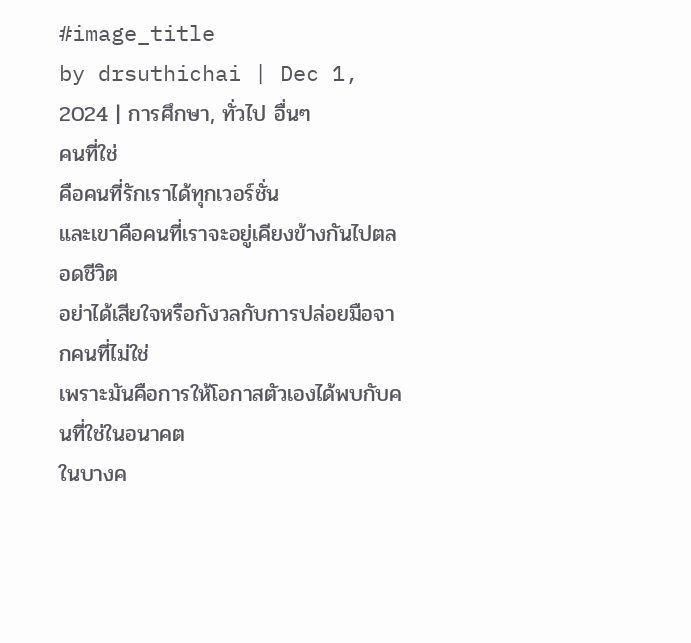#image_title
by drsuthichai | Dec 1, 2024 | การศึกษา, ทั่วไป อื่นๆ
คนที่ใช่
คือคนที่รักเราได้ทุกเวอร์ชั่น
และเขาคือคนที่เราจะอยู่เคียงข้างกันไปตลอดชีวิต
อย่าได้เสียใจหรือกังวลกับการปล่อยมือจากคนที่ไม่ใช่
เพราะมันคือการให้โอกาสตัวเองได้พบกับคนที่ใช่ในอนาคต
ในบางค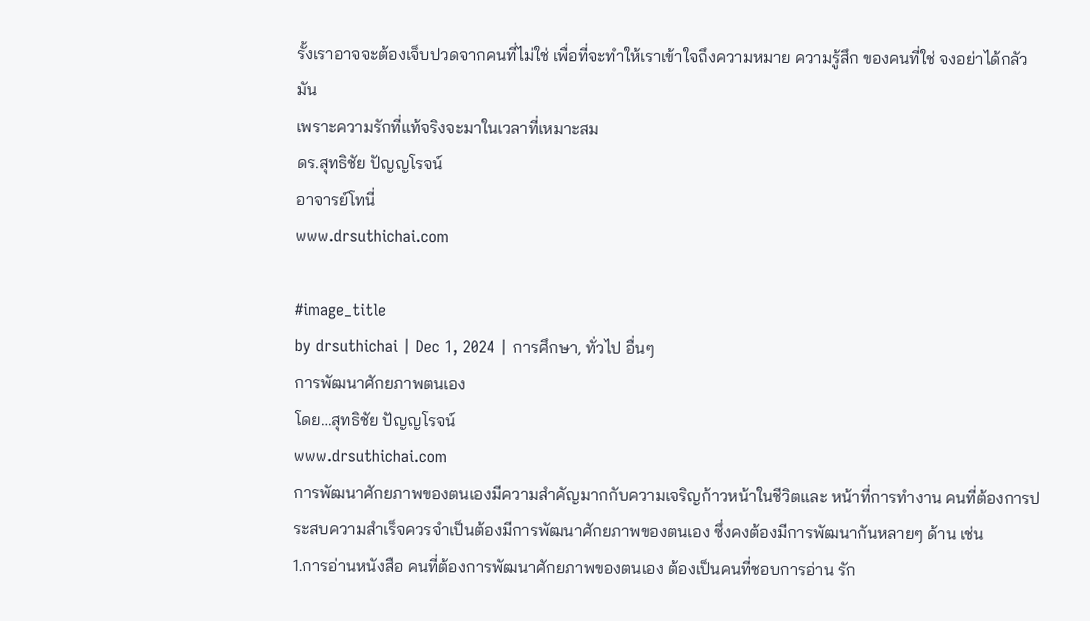รั้งเราอาจจะต้องเจ็บปวดจากคนที่ไม่ใช่ เพื่อที่จะทำให้เราเข้าใจถึงความหมาย ความรู้สึก ของคนที่ใช่ จงอย่าได้กลัวมัน
เพราะความรักที่แท้จริงจะมาในเวลาที่เหมาะสม
ดร.สุทธิชัย ปัญญโรจน์
อาจารย์โทนี่
www.drsuthichai.com

#image_title
by drsuthichai | Dec 1, 2024 | การศึกษา, ทั่วไป อื่นๆ
การพัฒนาศักยภาพตนเอง
โดย…สุทธิชัย ปัญญโรจน์
www.drsuthichai.com
การพัฒนาศักยภาพของตนเองมีความสำคัญมากกับความเจริญก้าวหน้าในชีวิตและ หน้าที่การทำงาน คนที่ต้องการประสบความสำเร็จควรจำเป็นต้องมีการพัฒนาศักยภาพของตนเอง ซึ่งคงต้องมีการพัฒนากันหลายๆ ด้าน เช่น
1.การอ่านหนังสือ คนที่ต้องการพัฒนาศักยภาพของตนเอง ต้องเป็นคนที่ชอบการอ่าน รัก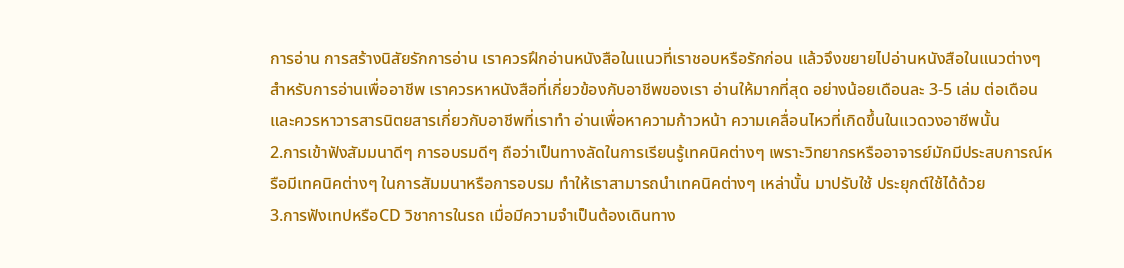การอ่าน การสร้างนิสัยรักการอ่าน เราควรฝึกอ่านหนังสือในแนวที่เราชอบหรือรักก่อน แล้วจึงขยายไปอ่านหนังสือในแนวต่างๆ สำหรับการอ่านเพื่ออาชีพ เราควรหาหนังสือที่เกี่ยวข้องกับอาชีพของเรา อ่านให้มากที่สุด อย่างน้อยเดือนละ 3-5 เล่ม ต่อเดือน และควรหาวารสารนิตยสารเกี่ยวกับอาชีพที่เราทำ อ่านเพื่อหาความก้าวหน้า ความเคลื่อนไหวที่เกิดขึ้นในแวดวงอาชีพนั้น
2.การเข้าฟังสัมมนาดีๆ การอบรมดีๆ ถือว่าเป็นทางลัดในการเรียนรู้เทคนิคต่างๆ เพราะวิทยากรหรืออาจารย์มักมีประสบการณ์หรือมีเทคนิคต่างๆ ในการสัมมนาหรือการอบรม ทำให้เราสามารถนำเทคนิคต่างๆ เหล่านั้น มาปรับใช้ ประยุกต์ใช้ได้ด้วย
3.การฟังเทปหรือCD วิชาการในรถ เมื่อมีความจำเป็นต้องเดินทาง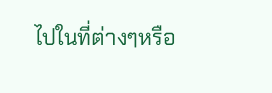ไปในที่ต่างๆหรือ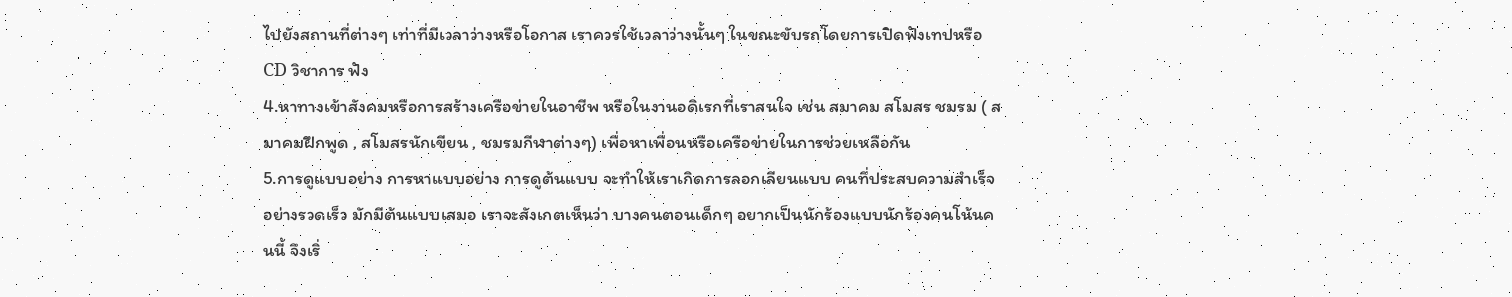ไปยังสถานที่ต่างๆ เท่าที่มีเวลาว่างหรือโอกาส เราควรใช้เวลาว่างนั้นๆ ในขณะขับรถโดยการเปิดฟังเทปหรือCD วิชาการ ฟัง
4.หาทางเข้าสังคมหรือการสร้างเครือข่ายในอาชีพ หรือในงานอดิเรกที่เราสนใจ เช่น สมาคม สโมสร ชมรม ( สมาคมฝึกพูด , สโมสรนักเขียน , ชมรมกีฬาต่างๆ) เพื่อหาเพื่อนหรือเครือข่ายในการช่วยเหลือกัน
5.การดูแบบอย่าง การหาแบบอย่าง การดูต้นแบบ จะทำให้เราเกิดการลอกเลียนแบบ คนที่ประสบความสำเร็จอย่างรวดเร็ว มักมีต้นแบบเสมอ เราจะสังเกตเห็นว่า บางคนตอนเด็กๆ อยากเป็นนักร้องแบบนักร้องคนโน้นคนนี้ จึงเริ่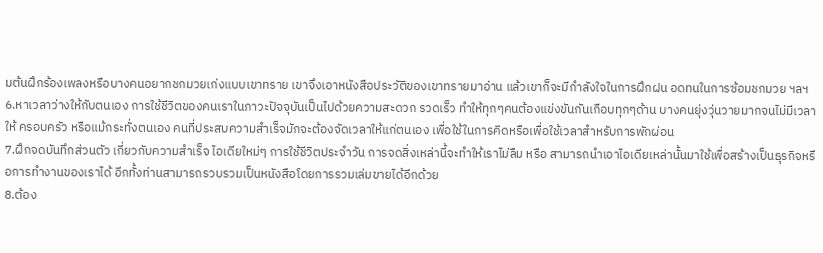มต้นฝึกร้องเพลงหรือบางคนอยากชกมวยเก่งแบบเขาทราย เขาจึงเอาหนังสือประวัติของเขาทรายมาอ่าน แล้วเขาก็จะมีกำลังใจในการฝึกฝน อดทนในการซ้อมชกมวย ฯลฯ
6.หาเวลาว่างให้กับตนเอง การใช้ชีวิตของคนเราในภาวะปัจจุบันเป็นไปด้วยความสะดวก รวดเร็ว ทำให้ทุกๆคนต้องแข่งขันกันเกือบทุกๆด้าน บางคนยุ่งวุ่นวายมากจนไม่มีเวลาให้ ครอบครัว หรือแม้กระทั่งตนเอง คนที่ประสบความสำเร็จมักจะต้องจัดเวลาให้แก่ตนเอง เพื่อใช้ในการคิดหรือเพื่อใช้เวลาสำหรับการพักผ่อน
7.ฝึกจดบันทึกส่วนตัว เกี่ยวกับความสำเร็จ ไอเดียใหม่ๆ การใช้ชีวิตประจำวัน การจดสิ่งเหล่านี้จะทำให้เราไม่ลืม หรือ สามารถนำเอาไอเดียเหล่านั้นมาใช้เพื่อสร้างเป็นธุรกิจหรือการทำงานของเราได้ อีกทั้งท่านสามารถรวบรวมเป็นหนังสือโดยการรวมเล่มขายได้อีกด้วย
8.ต้อง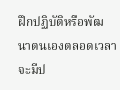ฝึกปฏิบัติหรือพัฒนาตนเองตลอดเวลา จะมีป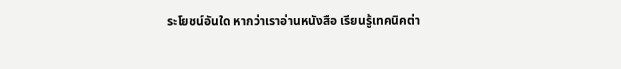ระโยชน์อันใด หากว่าเราอ่านหนังสือ เรียนรู้เทคนิคต่า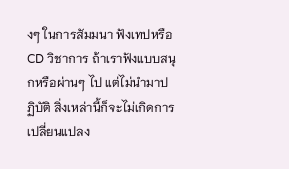งๆ ในการสัมมนา ฟังเทปหรือCD วิชาการ ถ้าเราฟังแบบสนุกหรือผ่านๆ ไป แต่ไม่นำมาปฏิบัติ สิ่งเหล่านี้ก็จะไม่เกิดการเปลี่ยนแปลง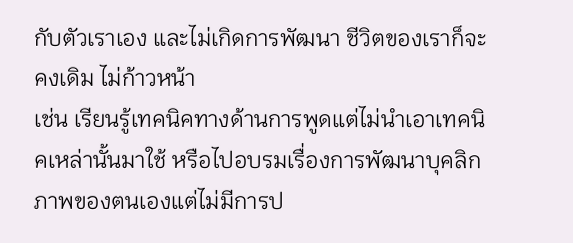กับตัวเราเอง และไม่เกิดการพัฒนา ชีวิตของเราก็จะคงเดิม ไม่ก้าวหน้า
เช่น เรียนรู้เทคนิคทางด้านการพูดแต่ไม่นำเอาเทคนิคเหล่านั้นมาใช้ หรือไปอบรมเรื่องการพัฒนาบุคลิกภาพของตนเองแต่ไม่มีการป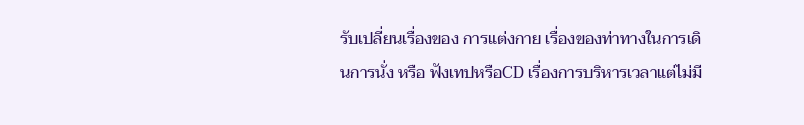รับเปลี่ยนเรื่องของ การแต่งกาย เรื่องของท่าทางในการเดินการนั่ง หรือ ฟังเทปหรือCD เรื่องการบริหารเวลาแต่ไม่มี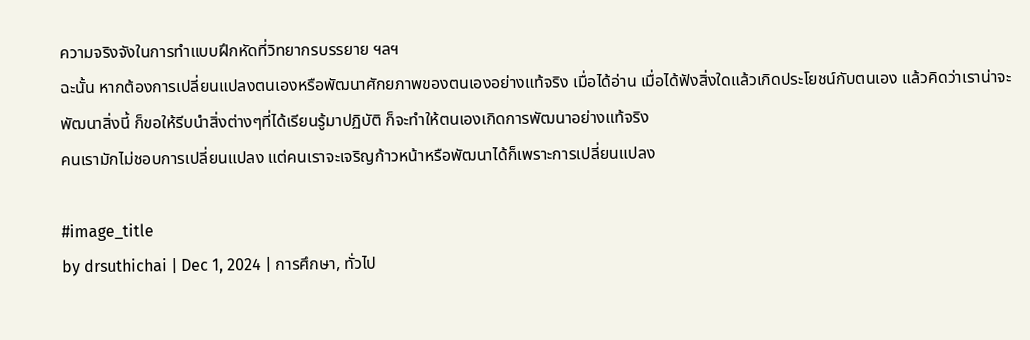ความจริงจังในการทำแบบฝึกหัดที่วิทยากรบรรยาย ฯลฯ
ฉะนั้น หากต้องการเปลี่ยนแปลงตนเองหรือพัฒนาศักยภาพของตนเองอย่างแท้จริง เมื่อได้อ่าน เมื่อได้ฟังสิ่งใดแล้วเกิดประโยชน์กับตนเอง แล้วคิดว่าเราน่าจะพัฒนาสิ่งนี้ ก็ขอให้รีบนำสิ่งต่างๆที่ได้เรียนรู้มาปฏิบัติ ก็จะทำให้ตนเองเกิดการพัฒนาอย่างแท้จริง
คนเรามักไม่ชอบการเปลี่ยนแปลง แต่คนเราจะเจริญก้าวหน้าหรือพัฒนาได้ก็เพราะการเปลี่ยนแปลง

#image_title
by drsuthichai | Dec 1, 2024 | การศึกษา, ทั่วไป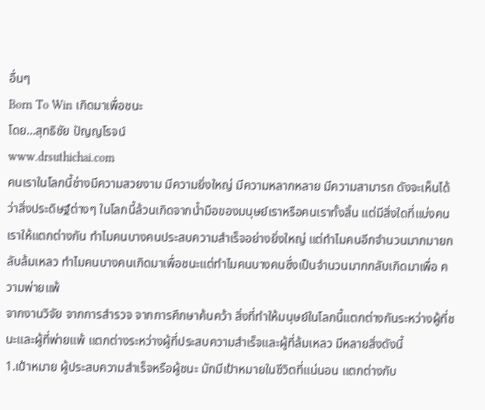อื่นๆ
Born To Win เกิดมาเพื่อชนะ
โดย…สุทธิชัย ปัญญโรจน์
www.drsuthichai.com
คนเราในโลกนี้ช่างมีความสวยงาม มีความยิ่งใหญ่ มีความหลากหลาย มีความสามารถ ดังจะเห็นได้ว่าสิ่งประดิษฐ์ต่างๆ ในโลกนี้ล้วนเกิดจากน้ำมือของมนุษย์เราหรือคนเราทั้งสิ้น แต่มีสิ่งใดที่แบ่งคนเราให้แตกต่างกัน ทำไมคนบางคนประสบความสำเร็จอย่างยิ่งใหญ่ แต่ทำไมคนอีกจำนวนมากมายกลับล้มเหลว ทำไมคนบางคนเกิดมาเพื่อชนะแต่ทำไมคนบางคนซึ่งเป็นจำนวนมากกลับเกิดมาเพื่อ ความพ่ายแพ้
จากงานวิจัย จากการสำรวจ จากการศึกษาค้นคว้า สิ่งที่ทำให้มนุษย์ในโลกนี้แตกต่างกันระหว่างผู้ที่ชนะและผู้ที่พ่ายแพ้ แตกต่างระหว่างผู้ที่ประสบความสำเร็จและผู้ที่ล้มเหลว มีหลายสิ่งดังนี้
1.เป้าหมาย ผู้ประสบความสำเร็จหรือผู้ชนะ มักมีเป้าหมายในชีวิตที่แน่นอน แตกต่างกับ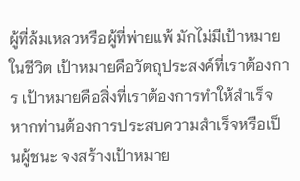ผู้ที่ล้มเหลวหรือผู้ที่พ่ายแพ้ มักไม่มีเป้าหมายในชีวิต เป้าหมายคือวัตถุประสงค์ที่เราต้องการ เป้าหมายคือสิ่งที่เราต้องการทำให้สำเร็จ หากท่านต้องการประสบความสำเร็จหรือเป็นผู้ชนะ จงสร้างเป้าหมาย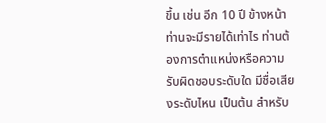ขึ้น เช่น อีก 10 ปี ข้างหน้าท่านจะมีรายได้เท่าไร ท่านต้องการตำแหน่งหรือความรับผิดชอบระดับใด มีชื่อเสียงระดับไหน เป็นต้น สำหรับ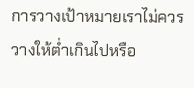การวางเป้าหมายเราไม่ควรวางให้ต่ำเกินไปหรือ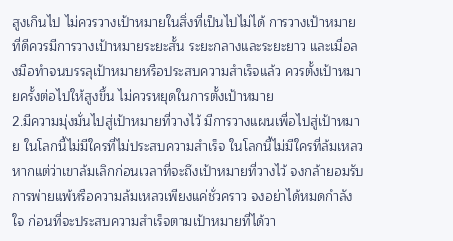สูงเกินไป ไม่ควรวางเป้าหมายในสิ่งที่เป็นไปไม่ได้ การวางเป้าหมายที่ดีควรมีการวางเป้าหมายระยะสั้น ระยะกลางและระยะยาว และเมื่อลงมือทำจนบรรลุเป้าหมายหรือประสบความสำเร็จแล้ว ควรตั้งเป้าหมายครั้งต่อไปให้สูงขึ้น ไม่ควรหยุดในการตั้งเป้าหมาย
2.มีความมุ่งมั่นไปสู่เป้าหมายที่วางไว้ มีการวางแผนเพื่อไปสู่เป้าหมาย ในโลกนี้ไม่มีใครที่ไม่ประสบความสำเร็จ ในโลกนี้ไม่มีใครที่ล้มเหลว หากแต่ว่าเขาล้มเลิกก่อนเวลาที่จะถึงเป้าหมายที่วางไว้ จงกล้ายอมรับการพ่ายแพ้หรือความล้มเหลวเพียงแค่ชั่วคราว จงอย่าได้หมดกำลังใจ ก่อนที่จะประสบความสำเร็จตามเป้าหมายที่ได้วา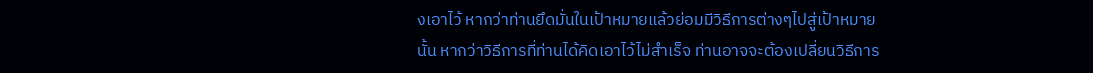งเอาไว้ หากว่าท่านยึดมั่นในเป้าหมายแล้วย่อมมีวิธีการต่างๆไปสู่เป้าหมายนั้น หากว่าวิธีการที่ท่านได้คิดเอาไว้ไม่สำเร็จ ท่านอาจจะต้องเปลี่ยนวิธีการ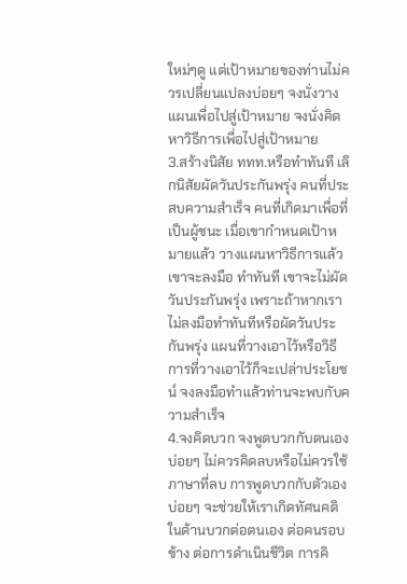ใหม่ๆดู แต่เป้าหมายของท่านไม่ควรเปลี่ยนแปลงบ่อยๆ จงนั่งวางแผนเพื่อไปสู่เป้าหมาย จงนั่งคิดหาวิธีการเพื่อไปสู่เป้าหมาย
3.สร้างนิสัย ททท.หรือทำทันที เลิกนิสัยผัดวันประกันพรุ่ง คนที่ประสบความสำเร็จ คนที่เกิดมาเพื่อที่เป็นผู้ชนะ เมื่อเขากำหนดเป้าหมายแล้ว วางแผนหาวิธีการแล้ว เขาจะลงมือ ทำทันที เขาจะไม่ผัดวันประกันพรุ่ง เพราะถ้าหากเราไม่ลงมือทำทันทีหรือผัดวันประกันพรุ่ง แผนที่วางเอาไว้หรือวิธีการที่วางเอาไว้ก็จะเปล่าประโยชน์ จงลงมือทำแล้วท่านจะพบกับความสำเร็จ
4.จงคิดบวก จงพูดบวกกับตนเองบ่อยๆ ไม่ควรคิดลบหรือไม่ควรใช้ภาษาที่ลบ การพูดบวกกับตัวเองบ่อยๆ จะช่วยให้เราเกิดทัศนคติในด้านบวกต่อตนเอง ต่อคนรอบข้าง ต่อการดำเนินชีวิต การคิ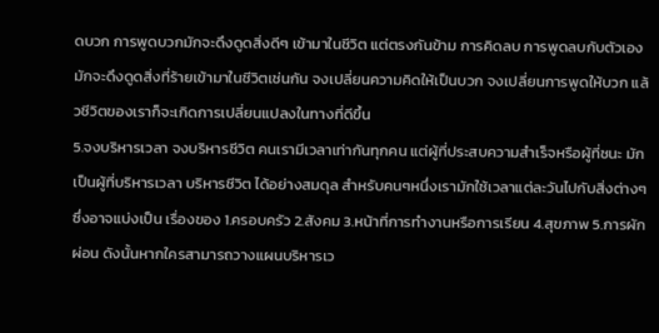ดบวก การพูดบวกมักจะดึงดูดสิ่งดีๆ เข้ามาในชีวิต แต่ตรงกันข้าม การคิดลบ การพูดลบกับตัวเองมักจะดึงดูดสิ่งที่ร้ายเข้ามาในชีวิตเช่นกัน จงเปลี่ยนความคิดให้เป็นบวก จงเปลี่ยนการพูดให้บวก แล้วชีวิตของเราก็จะเกิดการเปลี่ยนแปลงในทางที่ดีขึ้น
5.จงบริหารเวลา จงบริหารชีวิต คนเรามีเวลาเท่ากันทุกคน แต่ผู้ที่ประสบความสำเร็จหรือผู้ที่ชนะ มักเป็นผู้ที่บริหารเวลา บริหารชีวิต ได้อย่างสมดุล สำหรับคนๆหนึ่งเรามักใช้เวลาแต่ละวันไปกับสิ่งต่างๆ ซึ่งอาจแบ่งเป็น เรื่องของ 1.ครอบครัว 2.สังคม 3.หน้าที่การทำงานหรือการเรียน 4.สุขภาพ 5.การผักผ่อน ดังนั้นหากใครสามารถวางแผนบริหารเว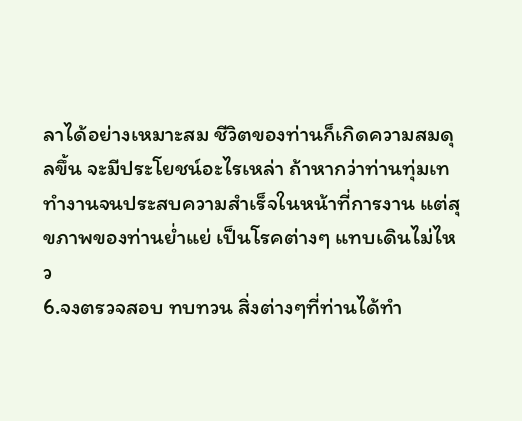ลาได้อย่างเหมาะสม ชีวิตของท่านก็เกิดความสมดุลขึ้น จะมีประโยชน์อะไรเหล่า ถ้าหากว่าท่านทุ่มเททำงานจนประสบความสำเร็จในหน้าที่การงาน แต่สุขภาพของท่านย่ำแย่ เป็นโรคต่างๆ แทบเดินไม่ไหว
6.จงตรวจสอบ ทบทวน สิ่งต่างๆที่ท่านได้ทำ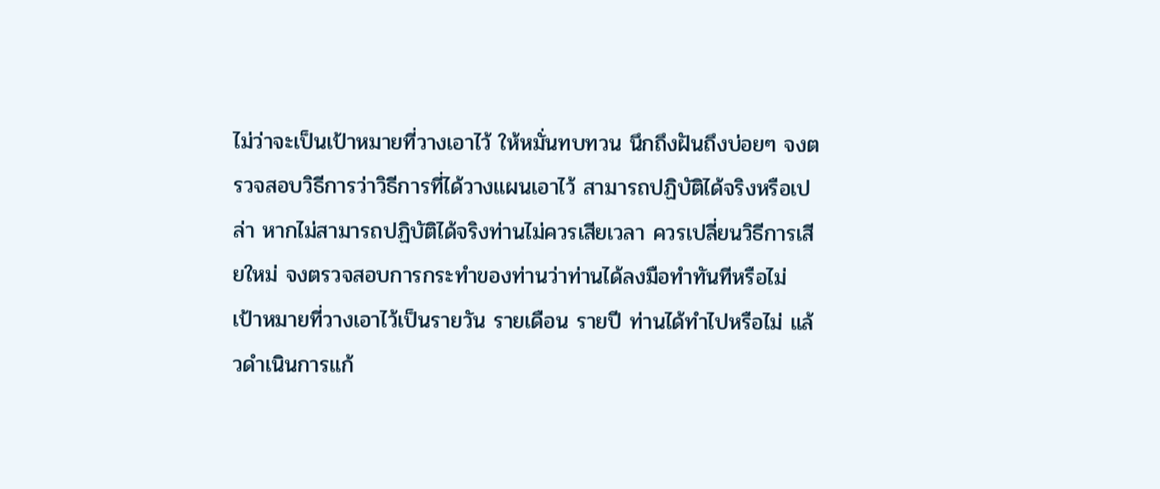ไม่ว่าจะเป็นเป้าหมายที่วางเอาไว้ ให้หมั่นทบทวน นึกถึงฝันถึงบ่อยๆ จงตรวจสอบวิธีการว่าวิธีการที่ได้วางแผนเอาไว้ สามารถปฏิบัติได้จริงหรือเปล่า หากไม่สามารถปฏิบัติได้จริงท่านไม่ควรเสียเวลา ควรเปลี่ยนวิธีการเสียใหม่ จงตรวจสอบการกระทำของท่านว่าท่านได้ลงมือทำทันทีหรือไม่ เป้าหมายที่วางเอาไว้เป็นรายวัน รายเดือน รายปี ท่านได้ทำไปหรือไม่ แล้วดำเนินการแก้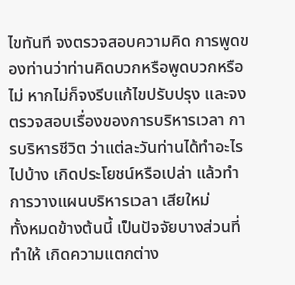ไขทันที จงตรวจสอบความคิด การพูดของท่านว่าท่านคิดบวกหรือพูดบวกหรือไม่ หากไม่ก็จงรีบแก้ไขปรับปรุง และจงตรวจสอบเรื่องของการบริหารเวลา การบริหารชีวิต ว่าแต่ละวันท่านได้ทำอะไรไปบ้าง เกิดประโยชน์หรือเปล่า แล้วทำการวางแผนบริหารเวลา เสียใหม่
ทั้งหมดข้างต้นนี้ เป็นปัจจัยบางส่วนที่ทำให้ เกิดความแตกต่าง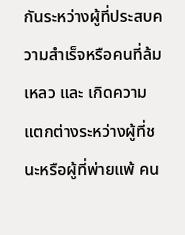กันระหว่างผู้ที่ประสบความสำเร็จหรือคนที่ล้มเหลว และ เกิดความแตกต่างระหว่างผู้ที่ชนะหรือผู้ที่พ่ายแพ้ คน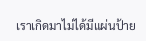เราเกิดมาไม่ได้มีแผ่นป้าย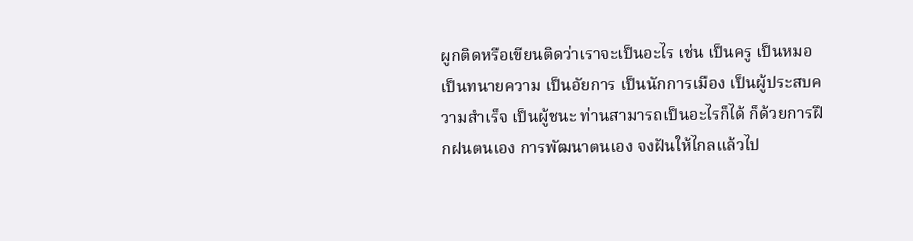ผูกติดหรือเขียนติดว่าเราจะเป็นอะไร เช่น เป็นครู เป็นหมอ เป็นทนายความ เป็นอัยการ เป็นนักการเมือง เป็นผู้ประสบความสำเร็จ เป็นผู้ชนะ ท่านสามารถเป็นอะไรก็ได้ ก็ด้วยการฝึกฝนตนเอง การพัฒนาตนเอง จงฝันให้ไกลแล้วไป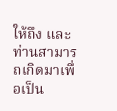ให้ถึง และท่านสามารถเกิดมาเพื่อเป็น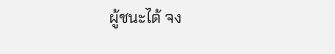ผู้ชนะได้ จง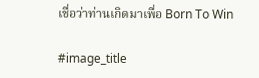เชื่อว่าท่านเกิดมาเพื่อ Born To Win

#image_title